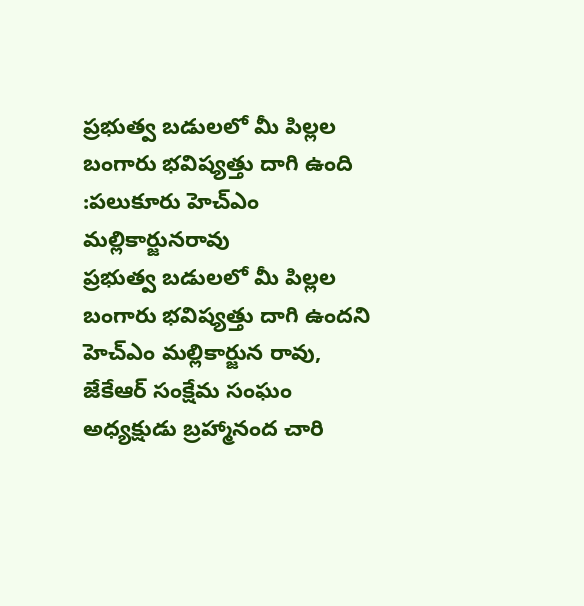ప్రభుత్వ బడులలో మీ పిల్లల బంగారు భవిష్యత్తు దాగి ఉంది :పలుకూరు హెచ్ఎం మల్లికార్జునరావు
ప్రభుత్వ బడులలో మీ పిల్లల బంగారు భవిష్యత్తు దాగి ఉందని హెచ్ఎం మల్లికార్జున రావు, జేకేఆర్ సంక్షేమ సంఘం అధ్యక్షుడు బ్రహ్మానంద చారి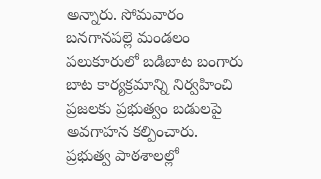అన్నారు. సోమవారం బనగానపల్లె మండలం పలుకూరులో బడిబాట బంగారు బాట కార్యక్రమాన్ని నిర్వహించి ప్రజలకు ప్రభుత్వం బడులపై అవగాహన కల్పించారు. ప్రభుత్వ పాఠశాలల్లో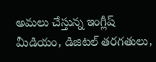అమలు చేస్తున్న ఇంగ్లీష్ మీడియం, డిజిటల్ తరగతులు,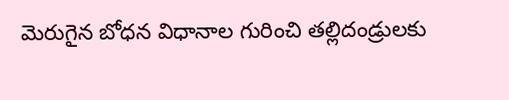మెరుగైన బోధన విధానాల గురించి తల్లిదండ్రులకు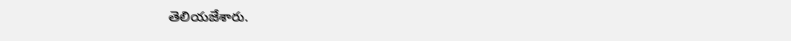తెలియజేశారు.